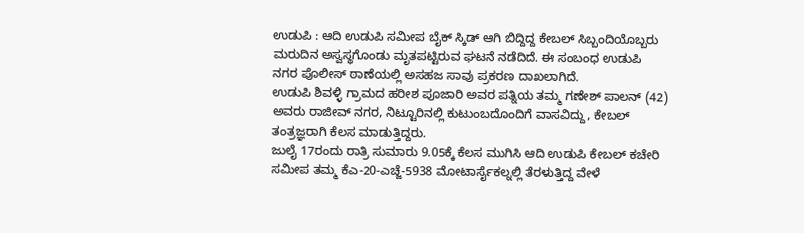ಉಡುಪಿ : ಆದಿ ಉಡುಪಿ ಸಮೀಪ ಬೈಕ್ ಸ್ಕಿಡ್ ಆಗಿ ಬಿದ್ದಿದ್ದ ಕೇಬಲ್ ಸಿಬ್ಬಂದಿಯೊಬ್ಬರು ಮರುದಿನ ಅಸ್ವಸ್ಥಗೊಂಡು ಮೃತಪಟ್ಟಿರುವ ಘಟನೆ ನಡೆದಿದೆ. ಈ ಸಂಬಂಧ ಉಡುಪಿ ನಗರ ಪೊಲೀಸ್ ಠಾಣೆಯಲ್ಲಿ ಅಸಹಜ ಸಾವು ಪ್ರಕರಣ ದಾಖಲಾಗಿದೆ.
ಉಡುಪಿ ಶಿವಳ್ಳಿ ಗ್ರಾಮದ ಹರೀಶ ಪೂಜಾರಿ ಅವರ ಪತ್ನಿಯ ತಮ್ಮ ಗಣೇಶ್ ಪಾಲನ್ (42) ಅವರು ರಾಜೀವ್ ನಗರ, ನಿಟ್ಟೂರಿನಲ್ಲಿ ಕುಟುಂಬದೊಂದಿಗೆ ವಾಸವಿದ್ದು, ಕೇಬಲ್ ತಂತ್ರಜ್ಞರಾಗಿ ಕೆಲಸ ಮಾಡುತ್ತಿದ್ದರು.
ಜುಲೈ 17ರಂದು ರಾತ್ರಿ ಸುಮಾರು 9.05ಕ್ಕೆ ಕೆಲಸ ಮುಗಿಸಿ ಆದಿ ಉಡುಪಿ ಕೇಬಲ್ ಕಚೇರಿ ಸಮೀಪ ತಮ್ಮ ಕೆಎ-20-ಎಚ್ಜೆ-5938 ಮೋಟಾರ್ಸೈಕಲ್ನಲ್ಲಿ ತೆರಳುತ್ತಿದ್ದ ವೇಳೆ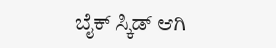ಬೈಕ್ ಸ್ಕಿಡ್ ಆಗಿ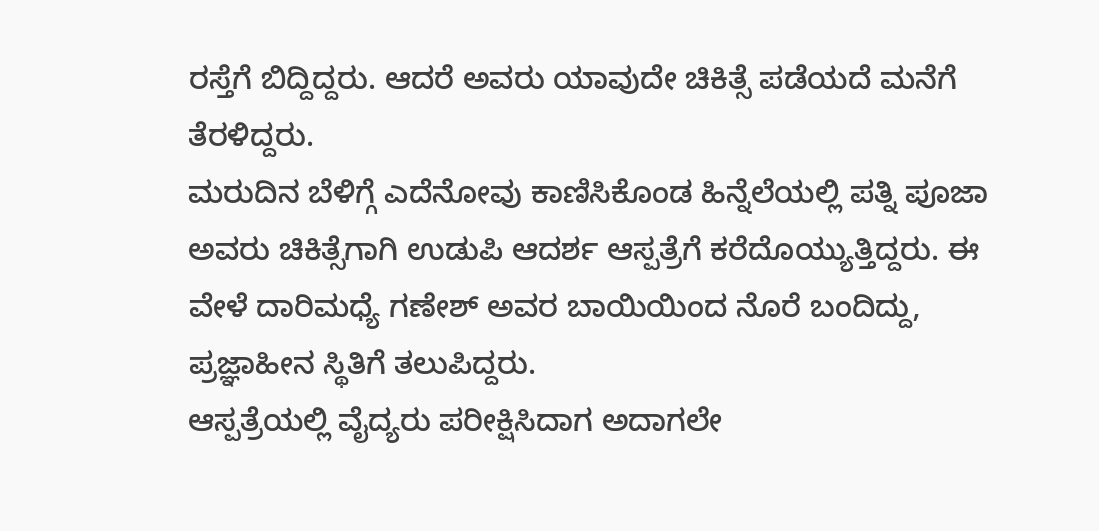ರಸ್ತೆಗೆ ಬಿದ್ದಿದ್ದರು. ಆದರೆ ಅವರು ಯಾವುದೇ ಚಿಕಿತ್ಸೆ ಪಡೆಯದೆ ಮನೆಗೆ ತೆರಳಿದ್ದರು.
ಮರುದಿನ ಬೆಳಿಗ್ಗೆ ಎದೆನೋವು ಕಾಣಿಸಿಕೊಂಡ ಹಿನ್ನೆಲೆಯಲ್ಲಿ ಪತ್ನಿ ಪೂಜಾ ಅವರು ಚಿಕಿತ್ಸೆಗಾಗಿ ಉಡುಪಿ ಆದರ್ಶ ಆಸ್ಪತ್ರೆಗೆ ಕರೆದೊಯ್ಯುತ್ತಿದ್ದರು. ಈ ವೇಳೆ ದಾರಿಮಧ್ಯೆ ಗಣೇಶ್ ಅವರ ಬಾಯಿಯಿಂದ ನೊರೆ ಬಂದಿದ್ದು, ಪ್ರಜ್ಞಾಹೀನ ಸ್ಥಿತಿಗೆ ತಲುಪಿದ್ದರು.
ಆಸ್ಪತ್ರೆಯಲ್ಲಿ ವೈದ್ಯರು ಪರೀಕ್ಷಿಸಿದಾಗ ಅದಾಗಲೇ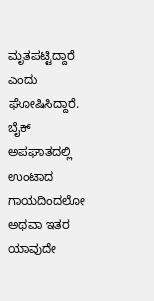ಮೃತಪಟ್ಟಿದ್ದಾರೆ ಎಂದು ಘೋಷಿಸಿದ್ದಾರೆ.
ಬೈಕ್ ಅಪಘಾತದಲ್ಲಿ ಉಂಟಾದ ಗಾಯದಿಂದಲೋ ಅಥವಾ ಇತರ ಯಾವುದೇ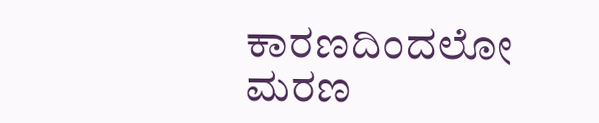ಕಾರಣದಿಂದಲೋ ಮರಣ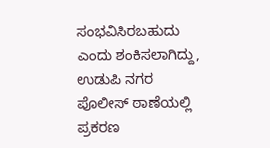ಸಂಭವಿಸಿರಬಹುದು ಎಂದು ಶಂಕಿಸಲಾಗಿದ್ದು, ಉಡುಪಿ ನಗರ ಪೊಲೀಸ್ ಠಾಣೆಯಲ್ಲಿ ಪ್ರಕರಣ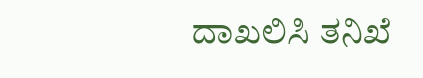ದಾಖಲಿಸಿ ತನಿಖೆ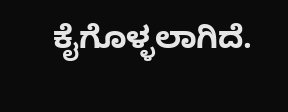ಕೈಗೊಳ್ಳಲಾಗಿದೆ.